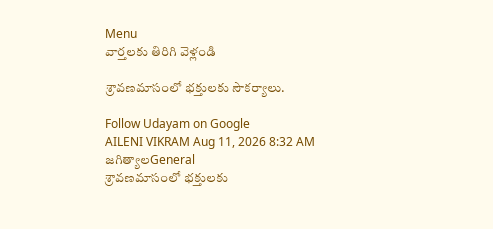Menu
వార్తలకు తిరిగి వెళ్లండి

శ్రావణమాసంలో భక్తులకు సౌకర్యాలు.

Follow Udayam on Google
AILENI VIKRAM Aug 11, 2026 8:32 AM జగిత్యాలGeneral
శ్రావణమాసంలో భక్తులకు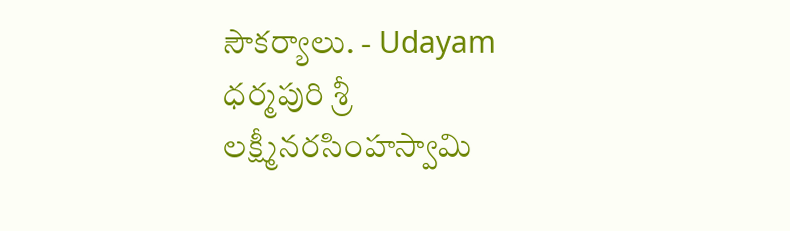సౌకర్యాలు. - Udayam
ధర్మపురి శ్రీ లక్ష్మీనరసింహస్వామి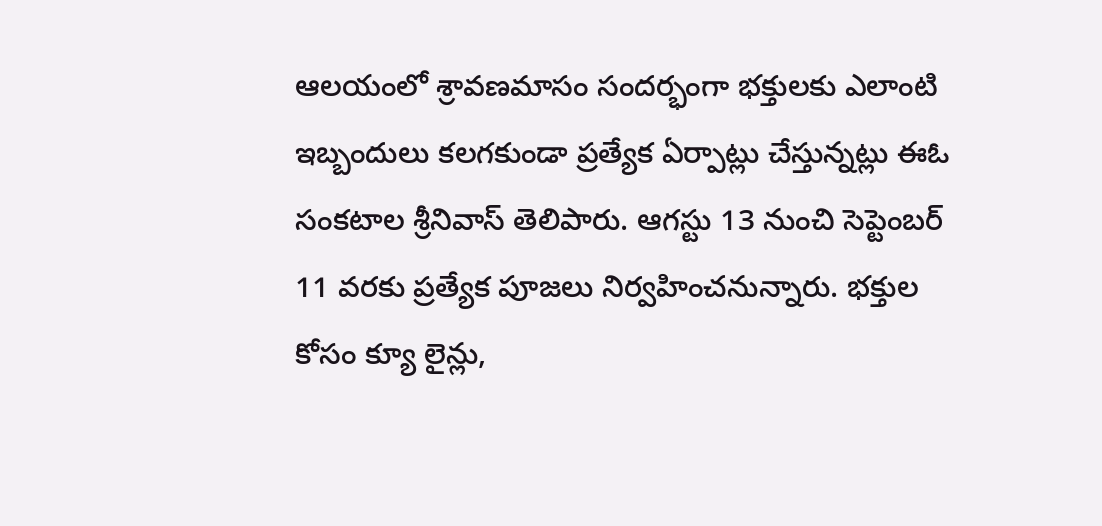ఆలయంలో శ్రావణమాసం సందర్భంగా భక్తులకు ఎలాంటి ఇబ్బందులు కలగకుండా ప్రత్యేక ఏర్పాట్లు చేస్తున్నట్లు ఈఓ సంకటాల శ్రీనివాస్ తెలిపారు. ఆగస్టు 13 నుంచి సెప్టెంబర్ 11 వరకు ప్రత్యేక పూజలు నిర్వహించనున్నారు. భక్తుల కోసం క్యూ లైన్లు,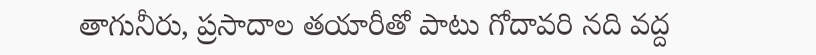తాగునీరు, ప్రసాదాల తయారీతో పాటు గోదావరి నది వద్ద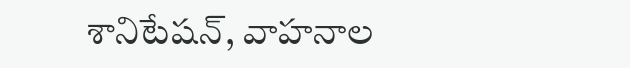శానిటేషన్, వాహనాల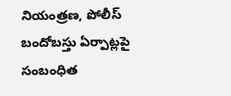నియంత్రణ, పోలీస్ బందోబస్తు ఏర్పాట్లపై సంబంధిత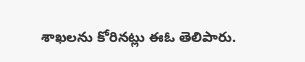శాఖలను కోరినట్లు ఈఓ తెలిపారు.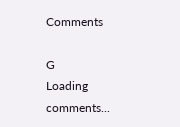Comments

G
Loading comments...